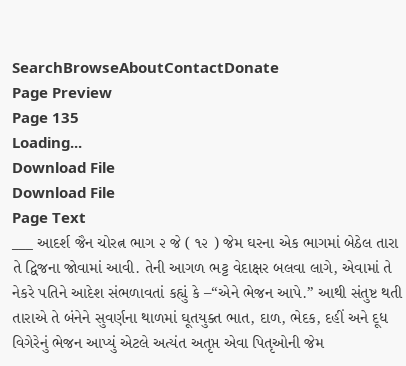SearchBrowseAboutContactDonate
Page Preview
Page 135
Loading...
Download File
Download File
Page Text
___ આદર્શ જૈન ચોરત્ન ભાગ ૨ જે ( ૧૨ ) જેમ ઘરના એક ભાગમાં બેઠેલ તારા તે દ્વિજના જોવામાં આવી. તેની આગળ ભટ્ટ વેદાક્ષર બલવા લાગે, એવામાં તે નેકરે પતિને આદેશ સંભળાવતાં કહ્યું કે –“એને ભેજન આપે.” આથી સંતુષ્ટ થતી તારાએ તે બંનેને સુવર્ણના થાળમાં ઘૂતયુક્ત ભાત, દાળ, ભેદક, દહીં અને દૂધ વિગેરેનું ભેજન આપ્યું એટલે અત્યંત અતૃપ્ત એવા પિતૃઓની જેમ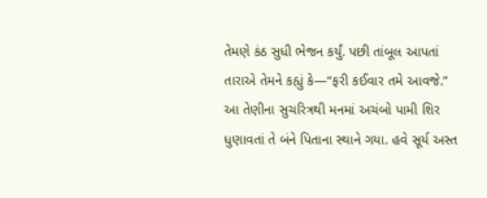તેમણે કંઠ સુધી ભેજન કર્યું. પછી તાંબૂલ આપતાં તારાએ તેમને કહ્યું કે—“ફરી કઈવાર તમે આવજે.” આ તેણીના સુચરિત્રથી મનમાં અચંબો પામી શિર ધુણાવતાં તે બંને પિતાના સ્થાને ગયા. હવે સૂર્ય અસ્ત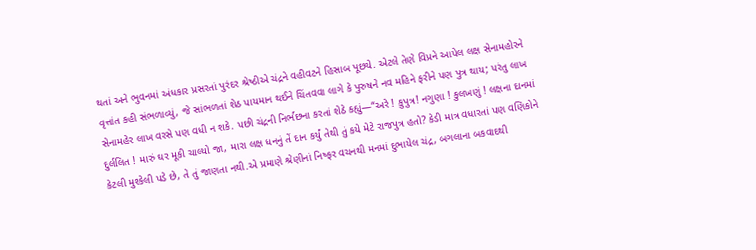થતાં અને ભુવનમાં અંધકાર પ્રસરતાં પુરંદર શ્રેષ્ઠીએ ચંદ્રને વહીવટને હિસાબ પૂછયે. એટલે તેણે વિપ્રને આપેલ લક્ષ સેનામહોરને વૃત્તાંત કહી સંભળાવ્યું, જે સાંભળતાં શેઠ પાયમાન થઈને ચિંતવવા લાગે કે પુરુષને નવ મહિને ફરીને પણ પુત્ર થાય; પરંતુ લાખ સેનામહેર લાખ વરસે પણ વધી ન શકે. પછી ચંદ્રની નિર્ભછના કરતાં શેઠે કહ્યું—“અરે ! કુપુત્ર! નગુણા ! કુલખણું ! લક્ષના દાનમાં દુર્લલિત ! મારું ઘર મૂકી ચાલ્યો જા, મારા લક્ષ ધનનું તેં દાન કર્યું તેથી તું કયે મેટે રાજપુત્ર હતો? કેડી માત્ર વધારતાં પણ વણિકોને કેટલી મુશ્કેલી પડે છે, તે તું જાણતા નથી.એ પ્રમાણે શ્રેણીનાં નિષ્ફર વચનથી મનમાં દુભાયેલ ચંદ્ર, બગલાના બકવાદથી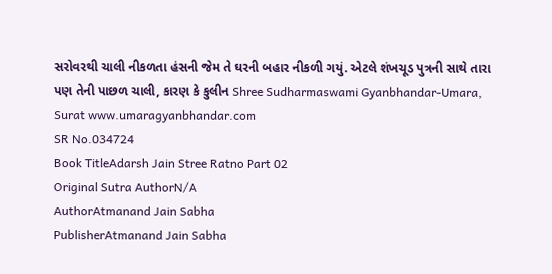સરોવરથી ચાલી નીકળતા હંસની જેમ તે ઘરની બહાર નીકળી ગયું. એટલે શંખચૂડ પુત્રની સાથે તારા પણ તેની પાછળ ચાલી, કારણ કે કુલીન Shree Sudharmaswami Gyanbhandar-Umara, Surat www.umaragyanbhandar.com
SR No.034724
Book TitleAdarsh Jain Stree Ratno Part 02
Original Sutra AuthorN/A
AuthorAtmanand Jain Sabha
PublisherAtmanand Jain Sabha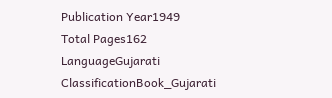Publication Year1949
Total Pages162
LanguageGujarati
ClassificationBook_Gujarati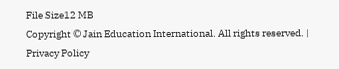File Size12 MB
Copyright © Jain Education International. All rights reserved. | Privacy Policy